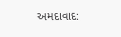અમદાવાદ: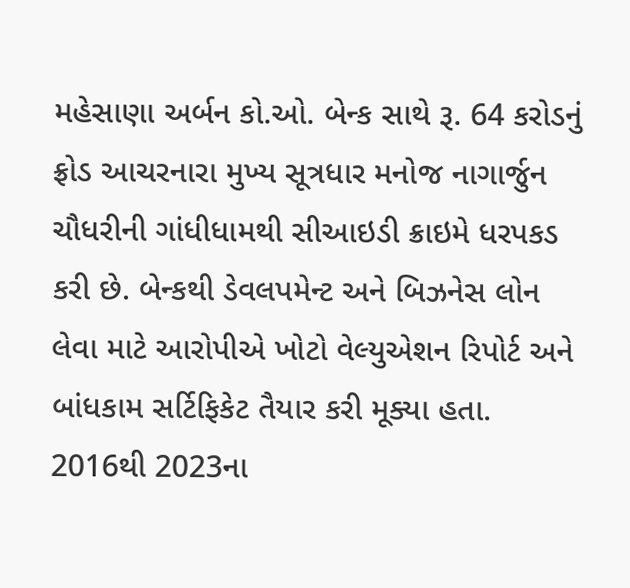મહેસાણા અર્બન કો.ઓ. બેન્ક સાથે રૂ. 64 કરોડનું ફ્રોડ આચરનારા મુખ્ય સૂત્રધાર મનોજ નાગાર્જુન ચૌધરીની ગાંધીધામથી સીઆઇડી ક્રાઇમે ધરપકડ કરી છે. બેન્કથી ડેવલપમેન્ટ અને બિઝનેસ લોન લેવા માટે આરોપીએ ખોટો વેલ્યુએશન રિપોર્ટ અને બાંધકામ સર્ટિફિકેટ તૈયાર કરી મૂક્યા હતા. 2016થી 2023ના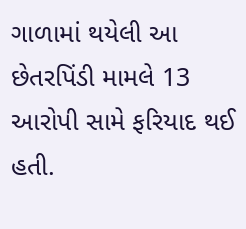ગાળામાં થયેલી આ છેતરપિંડી મામલે 13 આરોપી સામે ફરિયાદ થઈ હતી.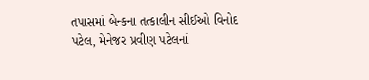તપાસમાં બેન્કના તત્કાલીન સીઈઓ વિનોદ પટેલ, મેનેજર પ્રવીણ પટેલનાં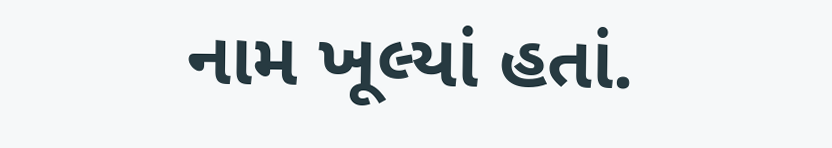નામ ખૂલ્યાં હતાં.